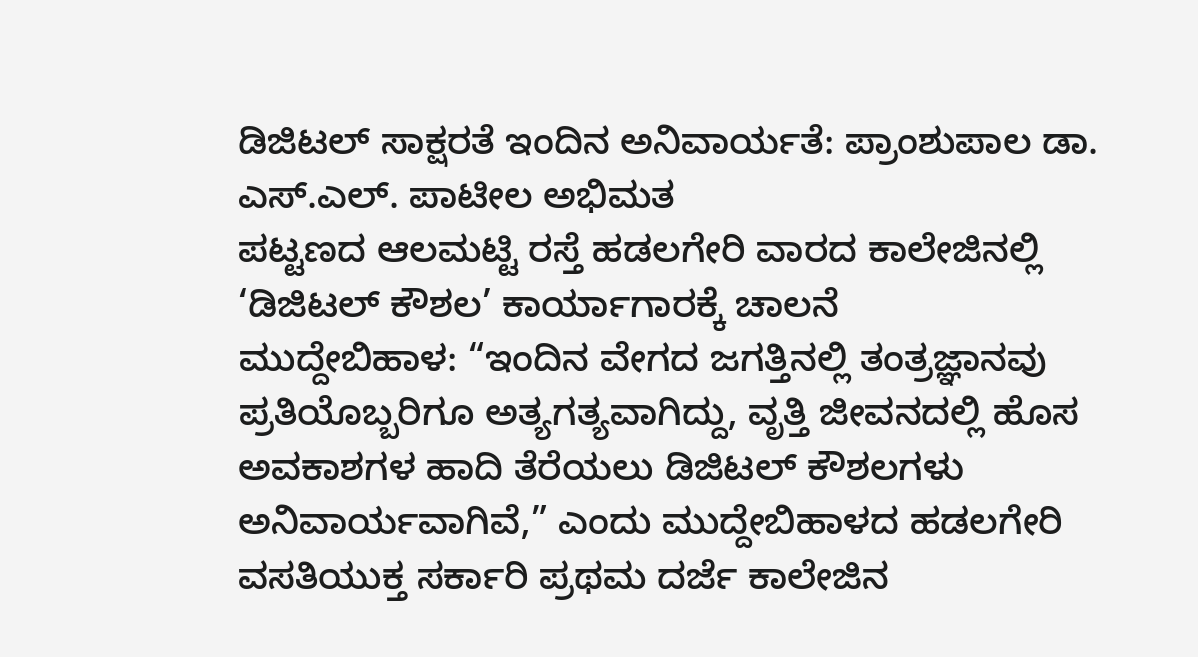ಡಿಜಿಟಲ್ ಸಾಕ್ಷರತೆ ಇಂದಿನ ಅನಿವಾರ್ಯತೆ: ಪ್ರಾಂಶುಪಾಲ ಡಾ. ಎಸ್.ಎಲ್. ಪಾಟೀಲ ಅಭಿಮತ
ಪಟ್ಟಣದ ಆಲಮಟ್ಟಿ ರಸ್ತೆ ಹಡಲಗೇರಿ ವಾರದ ಕಾಲೇಜಿನಲ್ಲಿ ‘ಡಿಜಿಟಲ್ ಕೌಶಲ’ ಕಾರ್ಯಾಗಾರಕ್ಕೆ ಚಾಲನೆ
ಮುದ್ದೇಬಿಹಾಳ: “ಇಂದಿನ ವೇಗದ ಜಗತ್ತಿನಲ್ಲಿ ತಂತ್ರಜ್ಞಾನವು ಪ್ರತಿಯೊಬ್ಬರಿಗೂ ಅತ್ಯಗತ್ಯವಾಗಿದ್ದು, ವೃತ್ತಿ ಜೀವನದಲ್ಲಿ ಹೊಸ ಅವಕಾಶಗಳ ಹಾದಿ ತೆರೆಯಲು ಡಿಜಿಟಲ್ ಕೌಶಲಗಳು ಅನಿವಾರ್ಯವಾಗಿವೆ,” ಎಂದು ಮುದ್ದೇಬಿಹಾಳದ ಹಡಲಗೇರಿ ವಸತಿಯುಕ್ತ ಸರ್ಕಾರಿ ಪ್ರಥಮ ದರ್ಜೆ ಕಾಲೇಜಿನ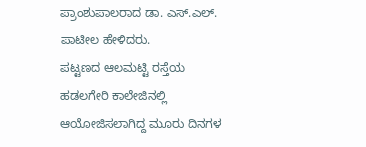ಪ್ರಾಂಶುಪಾಲರಾದ ಡಾ. ಎಸ್.ಎಲ್. ಪಾಟೀಲ ಹೇಳಿದರು.
ಪಟ್ಟಣದ ಆಲಮಟ್ಟಿ ರಸ್ತೆಯ ಹಡಲಗೇರಿ ಕಾಲೇಜಿನಲ್ಲಿ ಆಯೋಜಿಸಲಾಗಿದ್ದ ಮೂರು ದಿನಗಳ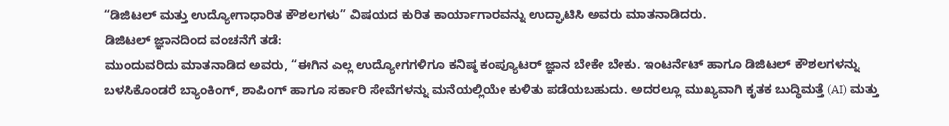“ಡಿಜಿಟಲ್ ಮತ್ತು ಉದ್ಯೋಗಾಧಾರಿತ ಕೌಶಲಗಳು” ವಿಷಯದ ಕುರಿತ ಕಾರ್ಯಾಗಾರವನ್ನು ಉದ್ಘಾಟಿಸಿ ಅವರು ಮಾತನಾಡಿದರು.
ಡಿಜಿಟಲ್ ಜ್ಞಾನದಿಂದ ವಂಚನೆಗೆ ತಡೆ:
ಮುಂದುವರಿದು ಮಾತನಾಡಿದ ಅವರು, “ಈಗಿನ ಎಲ್ಲ ಉದ್ಯೋಗಗಳಿಗೂ ಕನಿಷ್ಠ ಕಂಪ್ಯೂಟರ್ ಜ್ಞಾನ ಬೇಕೇ ಬೇಕು. ಇಂಟರ್ನೆಟ್ ಹಾಗೂ ಡಿಜಿಟಲ್ ಕೌಶಲಗಳನ್ನು ಬಳಸಿಕೊಂಡರೆ ಬ್ಯಾಂಕಿಂಗ್, ಶಾಪಿಂಗ್ ಹಾಗೂ ಸರ್ಕಾರಿ ಸೇವೆಗಳನ್ನು ಮನೆಯಲ್ಲಿಯೇ ಕುಳಿತು ಪಡೆಯಬಹುದು. ಅದರಲ್ಲೂ ಮುಖ್ಯವಾಗಿ ಕೃತಕ ಬುದ್ಧಿಮತ್ತೆ (AI) ಮತ್ತು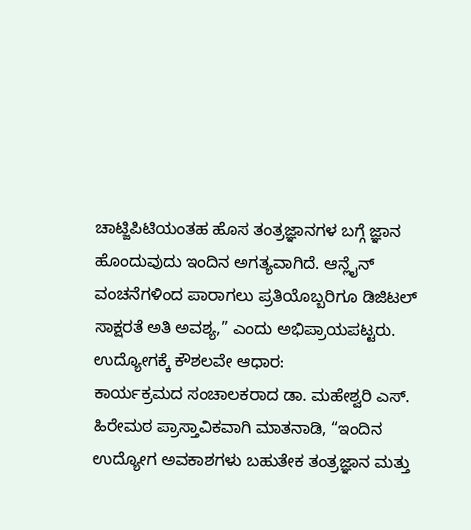ಚಾಟ್ಜಿಪಿಟಿಯಂತಹ ಹೊಸ ತಂತ್ರಜ್ಞಾನಗಳ ಬಗ್ಗೆ ಜ್ಞಾನ ಹೊಂದುವುದು ಇಂದಿನ ಅಗತ್ಯವಾಗಿದೆ. ಆನ್ಲೈನ್ ವಂಚನೆಗಳಿಂದ ಪಾರಾಗಲು ಪ್ರತಿಯೊಬ್ಬರಿಗೂ ಡಿಜಿಟಲ್ ಸಾಕ್ಷರತೆ ಅತಿ ಅವಶ್ಯ,” ಎಂದು ಅಭಿಪ್ರಾಯಪಟ್ಟರು.
ಉದ್ಯೋಗಕ್ಕೆ ಕೌಶಲವೇ ಆಧಾರ:
ಕಾರ್ಯಕ್ರಮದ ಸಂಚಾಲಕರಾದ ಡಾ. ಮಹೇಶ್ವರಿ ಎಸ್. ಹಿರೇಮಠ ಪ್ರಾಸ್ತಾವಿಕವಾಗಿ ಮಾತನಾಡಿ, “ಇಂದಿನ ಉದ್ಯೋಗ ಅವಕಾಶಗಳು ಬಹುತೇಕ ತಂತ್ರಜ್ಞಾನ ಮತ್ತು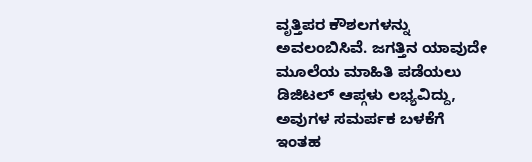ವೃತ್ತಿಪರ ಕೌಶಲಗಳನ್ನು ಅವಲಂಬಿಸಿವೆ. ಜಗತ್ತಿನ ಯಾವುದೇ ಮೂಲೆಯ ಮಾಹಿತಿ ಪಡೆಯಲು ಡಿಜಿಟಲ್ ಆಪ್ಗಳು ಲಭ್ಯವಿದ್ದು, ಅವುಗಳ ಸಮರ್ಪಕ ಬಳಕೆಗೆ ಇಂತಹ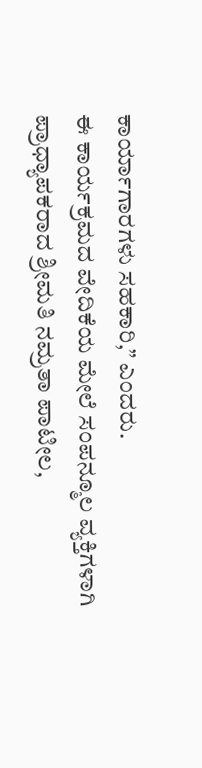ಕಾರ್ಯಾಗಾರಗಳು ಸಹಕಾರಿ,” ಎಂದರು.
ಈ ಕಾರ್ಯಕ್ರಮದ ವೇದಿಕೆಯ ಮೇಲೆ ಸಂಪನ್ಮೂಲ ವ್ಯಕ್ತಿಗಳಾಗಿ ಪ್ರಾಧ್ಯಾಪಕರಾದ ಶ್ರೀಮತಿ ನಮ್ರತಾ ಪಾಟೀಲ,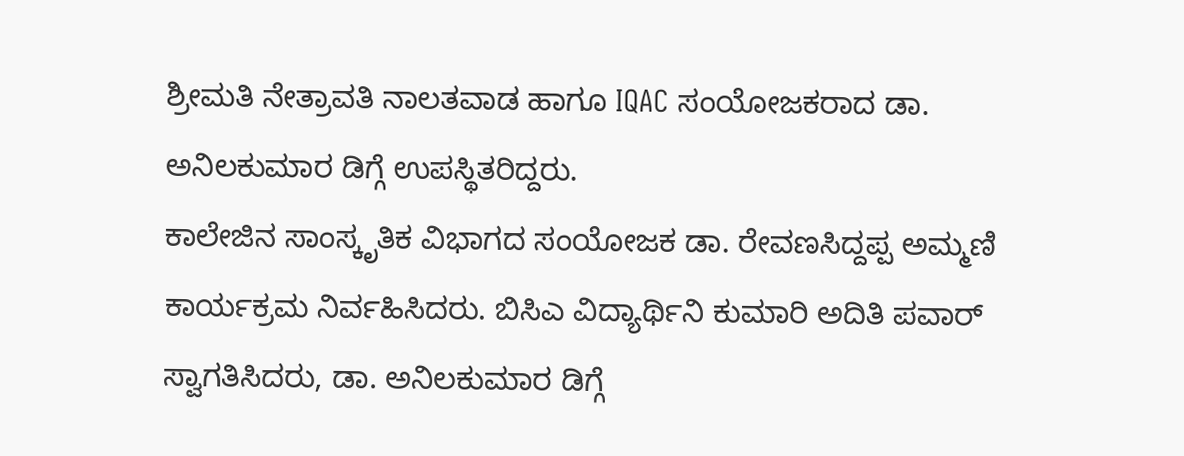ಶ್ರೀಮತಿ ನೇತ್ರಾವತಿ ನಾಲತವಾಡ ಹಾಗೂ IQAC ಸಂಯೋಜಕರಾದ ಡಾ. ಅನಿಲಕುಮಾರ ಡಿಗ್ಗೆ ಉಪಸ್ಥಿತರಿದ್ದರು.
ಕಾಲೇಜಿನ ಸಾಂಸ್ಕೃತಿಕ ವಿಭಾಗದ ಸಂಯೋಜಕ ಡಾ. ರೇವಣಸಿದ್ದಪ್ಪ ಅಮ್ಮಣಿ ಕಾರ್ಯಕ್ರಮ ನಿರ್ವಹಿಸಿದರು. ಬಿಸಿಎ ವಿದ್ಯಾರ್ಥಿನಿ ಕುಮಾರಿ ಅದಿತಿ ಪವಾರ್ ಸ್ವಾಗತಿಸಿದರು, ಡಾ. ಅನಿಲಕುಮಾರ ಡಿಗ್ಗೆ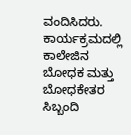ವಂದಿಸಿದರು. ಕಾರ್ಯಕ್ರಮದಲ್ಲಿ ಕಾಲೇಜಿನ ಬೋಧಕ ಮತ್ತು ಬೋಧಕೇತರ ಸಿಬ್ಬಂದಿ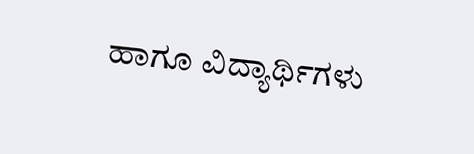ಹಾಗೂ ವಿದ್ಯಾರ್ಥಿಗಳು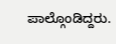ಪಾಲ್ಗೊಂಡಿದ್ದರು.